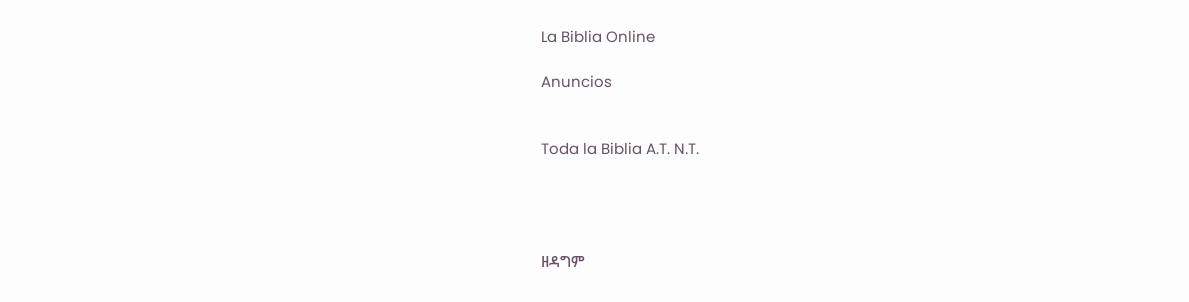La Biblia Online

Anuncios


Toda la Biblia A.T. N.T.




ዘዳግም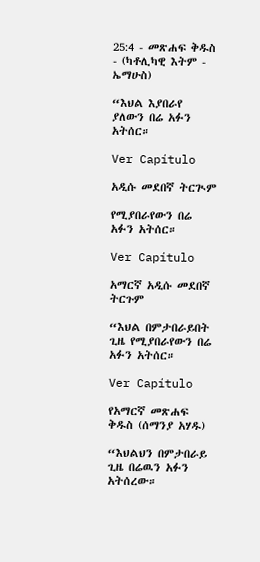25:4 - መጽሐፍ ቅዱስ - (ካቶሊካዊ እትም - ኤማሁስ)

“እህል እያበራየ ያለውን በሬ አፉን አትሰር።

Ver Capítulo

አዲሱ መደበኛ ትርጒም

የሚያበራየውን በሬ አፉን አትሰር።

Ver Capítulo

አማርኛ አዲሱ መደበኛ ትርጉም

“እህል በምታበራይበት ጊዜ የሚያበራየውን በሬ አፉን አትሰር።

Ver Capítulo

የአማርኛ መጽሐፍ ቅዱስ (ሰማንያ አሃዱ)

“እህልህን በምታበራይ ጊዜ በሬዉን አፉን አትሰረው።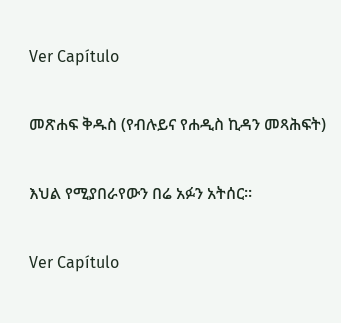Ver Capítulo

መጽሐፍ ቅዱስ (የብሉይና የሐዲስ ኪዳን መጻሕፍት)

እህል የሚያበራየውን በሬ አፉን አትሰር።

Ver Capítulo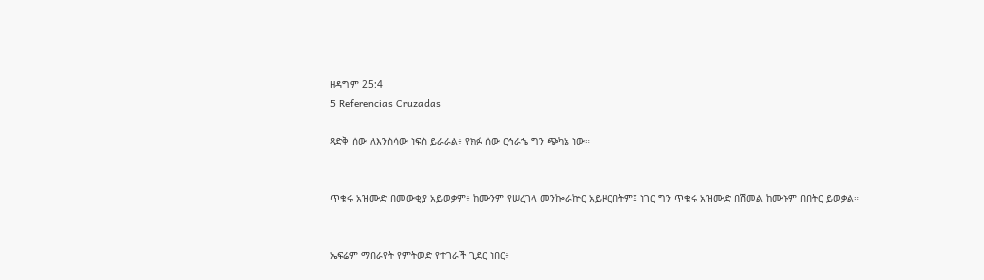ዘዳግም 25:4
5 Referencias Cruzadas

ጻድቅ ሰው ለእንስሳው ነፍስ ይራራል፥ የክፉ ሰው ርኅራኄ ግን ጭካኔ ነው።


ጥቁሩ አዝሙድ በመውቂያ አይወቃም፥ ከሙንም የሠረገላ መንኰራኵር አይዞርበትም፤ ነገር ግን ጥቁሩ አዝሙድ በሽመል ከሙኑም በበትር ይወቃል።


ኤፍሬም ማበራየት የምትወድ የተገራች ጊደር ነበር፥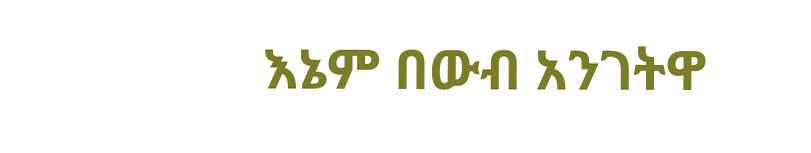እኔም በውብ አንገትዋ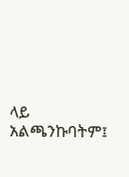ላይ አልጫንኩባትም፤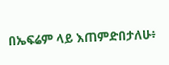በኤፍሬም ላይ እጠምድበታለሁ፥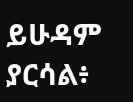ይሁዳም ያርሳል፥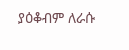ያዕቆብም ለራሱ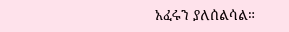አፈሩን ያለሰልሳል።